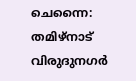ചെന്നൈ: തമിഴ്നാട് വിരുദുനഗർ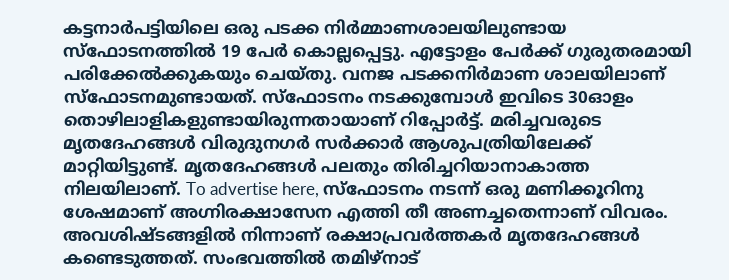കട്ടനാർപട്ടിയിലെ ഒരു പടക്ക നിർമ്മാണശാലയിലുണ്ടായ സ്ഫോടനത്തിൽ 19 പേർ കൊല്ലപ്പെട്ടു. എട്ടോളം പേർക്ക് ഗുരുതരമായി പരിക്കേൽക്കുകയും ചെയ്തു. വനജ പടക്കനിർമാണ ശാലയിലാണ് സ്ഫോടനമുണ്ടായത്. സ്ഫോടനം നടക്കുമ്പോൾ ഇവിടെ 30ഓളം തൊഴിലാളികളുണ്ടായിരുന്നതായാണ് റിപ്പോർട്ട്. മരിച്ചവരുടെ മൃതദേഹങ്ങൾ വിരുദുനഗർ സർക്കാർ ആശുപത്രിയിലേക്ക് മാറ്റിയിട്ടുണ്ട്. മൃതദേഹങ്ങൾ പലതും തിരിച്ചറിയാനാകാത്ത നിലയിലാണ്. To advertise here, സ്ഫോടനം നടന്ന് ഒരു മണിക്കൂറിനു ശേഷമാണ് അഗ്നിരക്ഷാസേന എത്തി തീ അണച്ചതെന്നാണ് വിവരം. അവശിഷ്ടങ്ങളിൽ നിന്നാണ് രക്ഷാപ്രവർത്തകർ മൃതദേഹങ്ങൾ കണ്ടെടുത്തത്. സംഭവത്തിൽ തമിഴ്നാട്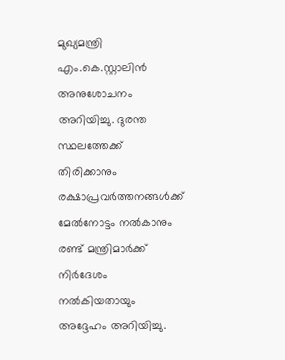മുഖ്യമന്ത്രി എം.കെ.സ്റ്റാലിൻ അനുശോചനം അറിയിച്ചു. ദുരന്ത സ്ഥലത്തേക്ക് തിരിക്കാനും രക്ഷാപ്രവർത്തനങ്ങൾക്ക് മേൽനോട്ടം നൽകാനും രണ്ട് മന്ത്രിമാർക്ക് നിർദേശം നൽകിയതായും അദ്ദേഹം അറിയിച്ചു.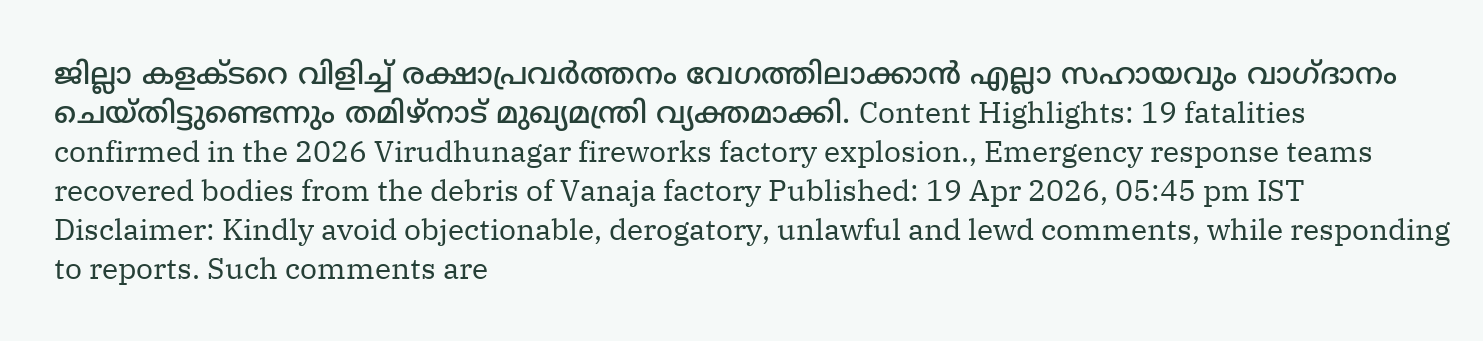ജില്ലാ കളക്ടറെ വിളിച്ച് രക്ഷാപ്രവർത്തനം വേഗത്തിലാക്കാൻ എല്ലാ സഹായവും വാഗ്ദാനം ചെയ്തിട്ടുണ്ടെന്നും തമിഴ്നാട് മുഖ്യമന്ത്രി വ്യക്തമാക്കി. Content Highlights: 19 fatalities confirmed in the 2026 Virudhunagar fireworks factory explosion., Emergency response teams recovered bodies from the debris of Vanaja factory Published: 19 Apr 2026, 05:45 pm IST Disclaimer: Kindly avoid objectionable, derogatory, unlawful and lewd comments, while responding to reports. Such comments are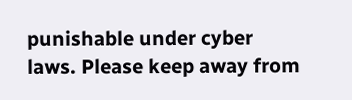punishable under cyber laws. Please keep away from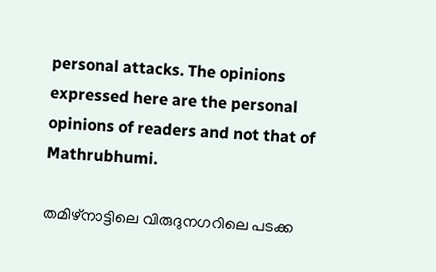personal attacks. The opinions expressed here are the personal opinions of readers and not that of Mathrubhumi.

തമിഴ്നാട്ടിലെ വിരുദുനഗറിലെ പടക്ക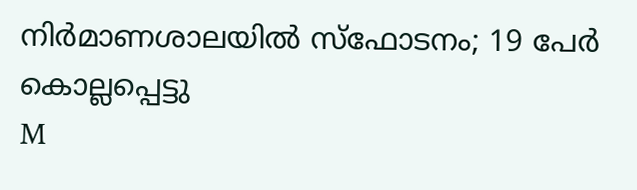നിർമാണശാലയിൽ സ്ഫോടനം; 19 പേർ കൊല്ലപ്പെട്ടു
M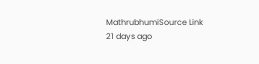MathrubhumiSource Link
21 days ago